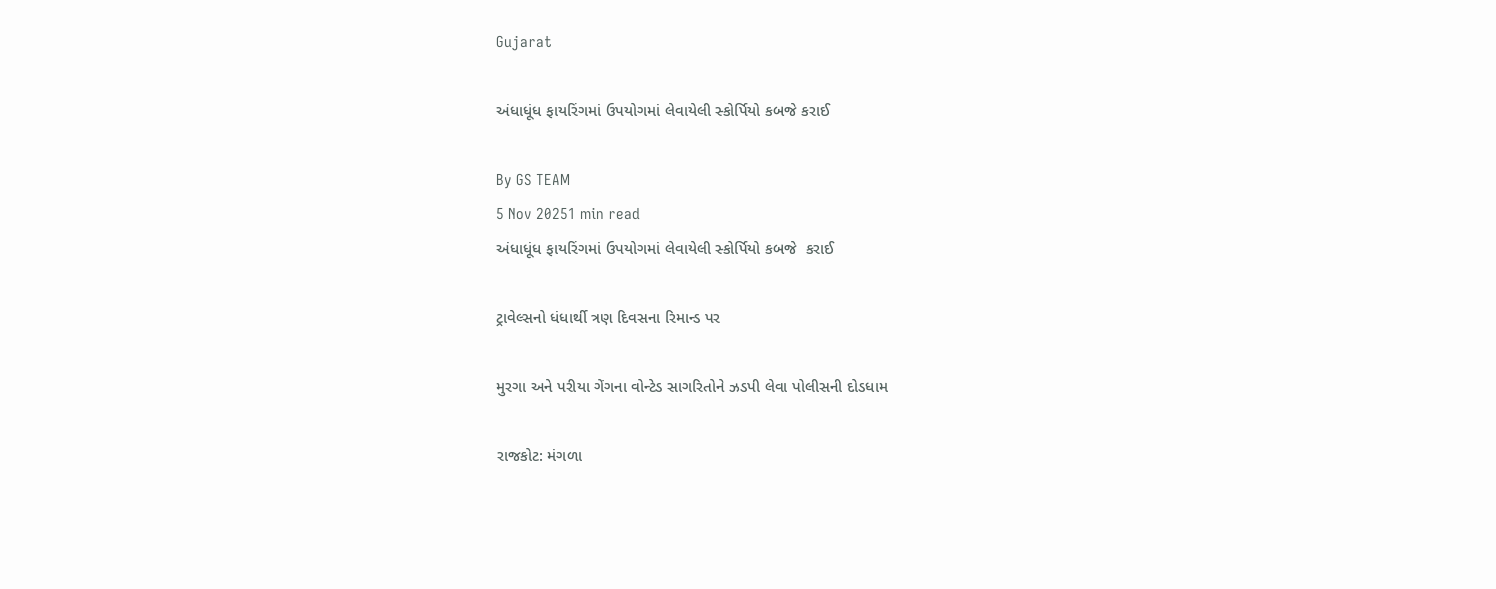Gujarat

અંધાધૂંધ ફાયરિંગમાં ઉપયોગમાં લેવાયેલી સ્કોર્પિયો કબજે કરાઈ

By GS TEAM
5 Nov 20251 min read
અંધાધૂંધ ફાયરિંગમાં ઉપયોગમાં લેવાયેલી સ્કોર્પિયો કબજે  કરાઈ

ટ્રાવેલ્સનો ધંધાર્થી ત્રણ દિવસના રિમાન્ડ પર

મુરગા અને પરીયા ગેંગના વોન્ટેડ સાગરિતોને ઝડપી લેવા પોલીસની દોડધામ

રાજકોટ: મંગળા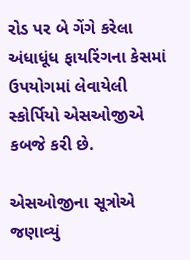રોડ પર બે ગેંગે કરેલા અંધાધૂંધ ફાયરિંગના કેસમાં ઉપયોગમાં લેવાયેલી સ્કોર્પિયો એસઓજીએ કબજે કરી છે.

એસઓજીના સૂત્રોએ જણાવ્યું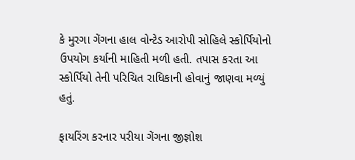કે મુરગા ગેંગના હાલ વોન્ટેડ આરોપી સોહિલે સ્કોર્પિયોનો ઉપયોગ કર્યાની માહિતી મળી હતી. તપાસ કરતા આ સ્કોર્પિયો તેની પરિચિત રાધિકાની હોવાનું જાણવા મળ્યું હતું.

ફાયરિંગ કરનાર પરીયા ગેંગના જીજ્ઞોશ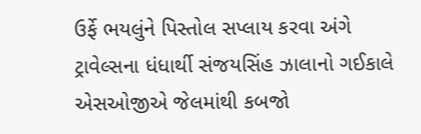ઉર્ફે ભયલુંને પિસ્તોલ સપ્લાય કરવા અંગે ટ્રાવેલ્સના ધંધાર્થી સંજયસિંહ ઝાલાનો ગઈકાલે એસઓજીએ જેલમાંથી કબજો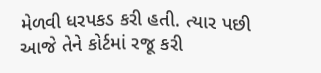મેળવી ધરપકડ કરી હતી. ત્યાર પછી આજે તેને કોર્ટમાં રજૂ કરી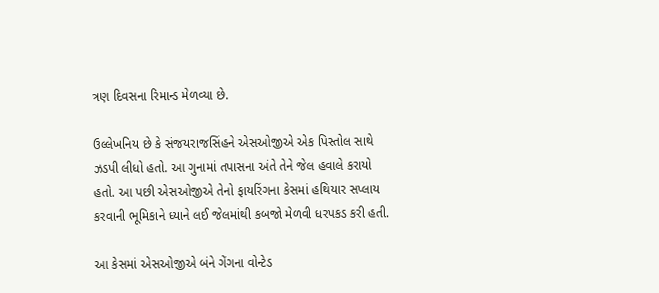ત્રણ દિવસના રિમાન્ડ મેળવ્યા છે.

ઉલ્લેખનિય છે કે સંજયરાજસિંહને એસઓજીએ એક પિસ્તોલ સાથે ઝડપી લીધો હતો. આ ગુનામાં તપાસના અંતે તેને જેલ હવાલે કરાયો હતો. આ પછી એસઓજીએ તેનો ફાયરિંગના કેસમાં હથિયાર સપ્લાય કરવાની ભૂમિકાને ધ્યાને લઈ જેલમાંથી કબજો મેળવી ધરપકડ કરી હતી.

આ કેસમાં એસઓજીએ બંને ગેંગના વોન્ટેડ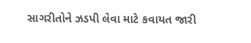સાગરીતોને ઝડપી લેવા માટે કવાયત જારી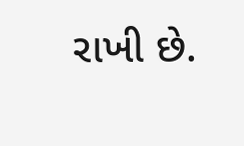રાખી છે.